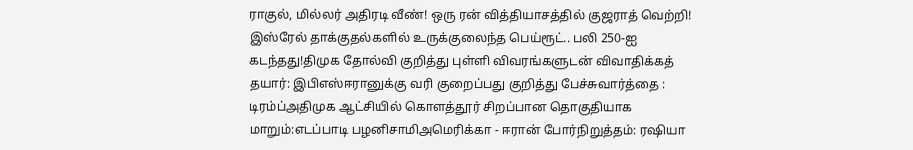ராகுல், மில்லர் அதிரடி வீண்! ஒரு ரன் வித்தியாசத்தில் குஜராத் வெற்றி! இஸ்ரேல் தாக்குதல்களில் உருக்குலைந்த பெய்ரூட்.. பலி 250-ஐ கடந்தது!திமுக தோல்வி குறித்து புள்ளி விவரங்களுடன் விவாதிக்கத் தயார்: இபிஎஸ்ஈரானுக்கு வரி குறைப்பது குறித்து பேச்சுவார்த்தை : டிரம்ப்அதிமுக ஆட்சியில் கொளத்தூர் சிறப்பான தொகுதியாக மாறும்:எடப்பாடி பழனிசாமிஅமெரிக்கா - ஈரான் போர்நிறுத்தம்: ரஷியா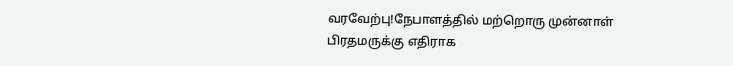வரவேற்பு!நேபாளத்தில் மற்றொரு முன்னாள் பிரதமருக்கு எதிராக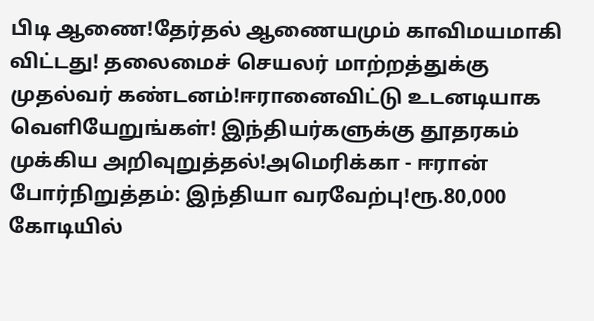பிடி ஆணை!தேர்தல் ஆணையமும் காவிமயமாகி விட்டது! தலைமைச் செயலர் மாற்றத்துக்கு முதல்வர் கண்டனம்!ஈரானைவிட்டு உடனடியாக வெளியேறுங்கள்! இந்தியர்களுக்கு தூதரகம் முக்கிய அறிவுறுத்தல்!அமெரிக்கா - ஈரான் போர்நிறுத்தம்: இந்தியா வரவேற்பு!ரூ.80,000 கோடியில்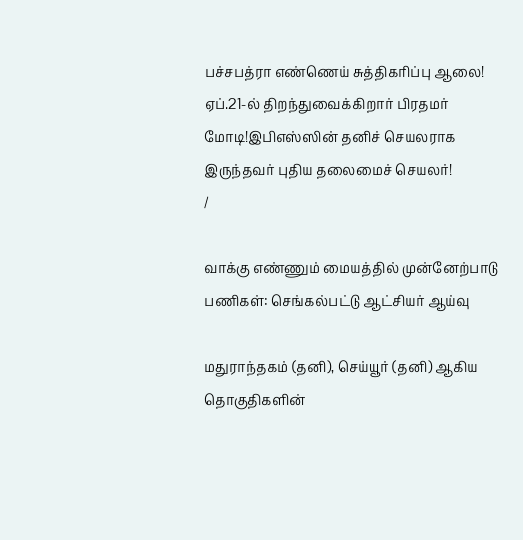பச்சபத்ரா எண்ணெய் சுத்திகரிப்பு ஆலை! ஏப்.21-ல் திறந்துவைக்கிறார் பிரதமர் மோடி!இபிஎஸ்ஸின் தனிச் செயலராக இருந்தவர் புதிய தலைமைச் செயலர்!
/

வாக்கு எண்ணும் மையத்தில் முன்னேற்பாடு பணிகள்: செங்கல்பட்டு ஆட்சியர் ஆய்வு

மதுராந்தகம் (தனி), செய்யூர் (தனி) ஆகிய தொகுதிகளின்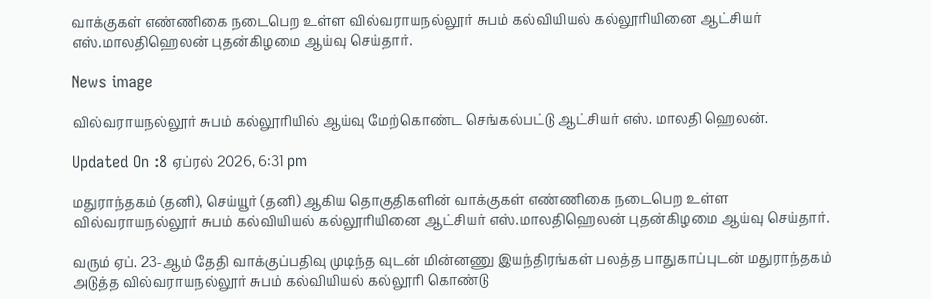வாக்குகள் எண்ணிகை நடைபெற உள்ள வில்வராயநல்லூர் சுபம் கல்வியியல் கல்லூரியினை ஆட்சியர் எஸ்.மாலதிஹெலன் புதன்கிழமை ஆய்வு செய்தார்.

News image

வில்வராயநல்லூர் சுபம் கல்லூரியில் ஆய்வு மேற்கொண்ட செங்கல்பட்டு ஆட்சியர் எஸ். மாலதி ஹெலன்.

Updated On :8 ஏப்ரல் 2026, 6:31 pm

மதுராந்தகம் (தனி), செய்யூர் (தனி) ஆகிய தொகுதிகளின் வாக்குகள் எண்ணிகை நடைபெற உள்ள வில்வராயநல்லூர் சுபம் கல்வியியல் கல்லூரியினை ஆட்சியர் எஸ்.மாலதிஹெலன் புதன்கிழமை ஆய்வு செய்தார்.

வரும் ஏப். 23-ஆம் தேதி வாக்குப்பதிவு முடிந்த வுடன் மின்னணு இயந்திரங்கள் பலத்த பாதுகாப்புடன் மதுராந்தகம் அடுத்த வில்வராயநல்லூர் சுபம் கல்வியியல் கல்லூரி கொண்டு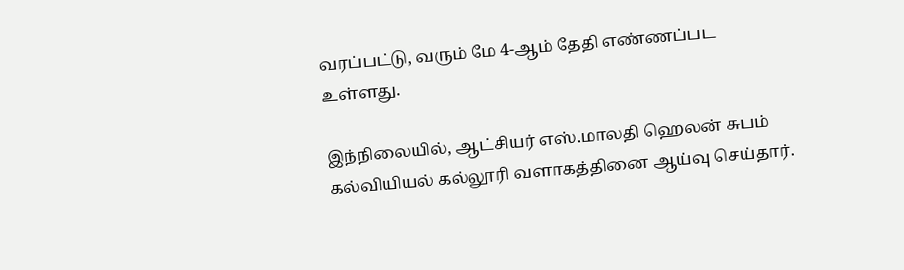வரப்பட்டு, வரும் மே 4-ஆம் தேதி எண்ணப்பட உள்ளது.

இந்நிலையில், ஆட்சியர் எஸ்.மாலதி ஹெலன் சுபம் கல்வியியல் கல்லூரி வளாகத்தினை ஆய்வு செய்தார்.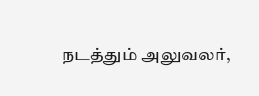நடத்தும் அலுவலர்,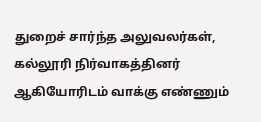துறைச் சார்ந்த அலுவலர்கள், கல்லூரி நிர்வாகத்தினர் ஆகியோரிடம் வாக்கு எண்ணும்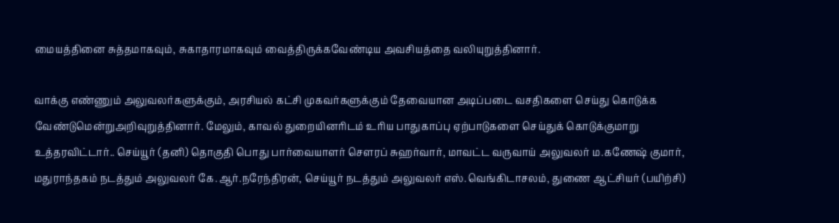மையத்தினை சுத்தமாகவும், சுகாதாரமாகவும் வைத்திருக்கவேண்டிய அவசியத்தை வலியுறுத்தினார்.

வாக்கு எண்ணும் அலுவலர்களுக்கும், அரசியல் கட்சி முகவர்களுக்கும் தேவையான அடிப்படை வசதிகளை செய்து கொடுக்க வேண்டுமென்றுஅறிவுறுத்தினார். மேலும், காவல் துறையினரிடம் உரிய பாதுகாப்பு ஏற்பாடுகளை செய்துக் கொடுக்குமாறு உத்தரவிட்டார்.. செய்யூர் (தனி) தொகுதி பொது பார்வையாளர் செளரப் சுஹர்வார், மாவட்ட வருவாய் அலுவலர் ம.கணேஷ் குமார், மதுராந்தகம் நடத்தும் அலுவலர் கே.ஆர்.நரேந்திரன், செய்யூர் நடத்தும் அலுவலர் எஸ்.வெங்கிடாசலம், துணை ஆட்சியர் (பயிற்சி)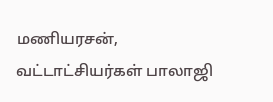மணியரசன், வட்டாட்சியர்கள் பாலாஜி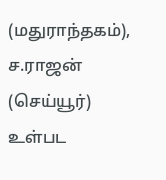(மதுராந்தகம்), ச.ராஜன் (செய்யூர்) உள்பட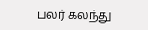பலர் கலந்து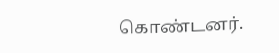கொண்டனர்.